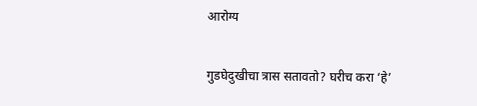आरोग्य

गुडघेदुखीचा त्रास सतावतो? घरीच करा ‘हे’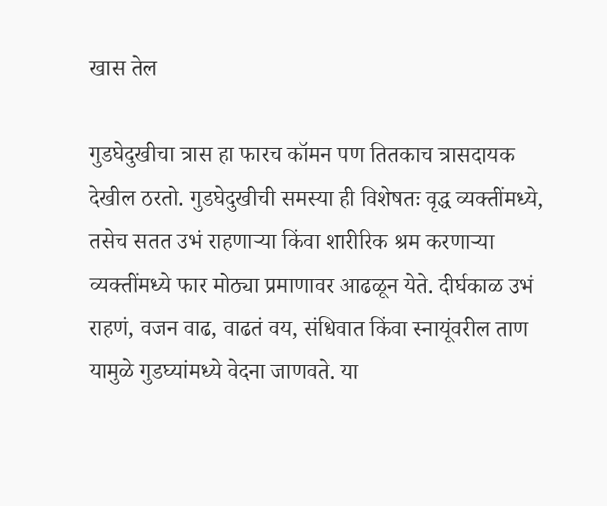खास तेल

गुडघेदुखीचा त्रास हा फारच कॉमन पण तितकाच त्रासदायक देखील ठरतो. गुडघेदुखीची समस्या ही विशेषतः वृद्ध व्यक्तींमध्ये, तसेच सतत उभं राहणाऱ्या किंवा शारीरिक श्रम करणाऱ्या व्यक्तींमध्ये फार मोठ्या प्रमाणावर आढळून येते. दीर्घकाळ उभं राहणं, वजन वाढ, वाढतं वय, संधिवात किंवा स्नायूंवरील ताण यामुळे गुडघ्यांमध्ये वेदना जाणवते. या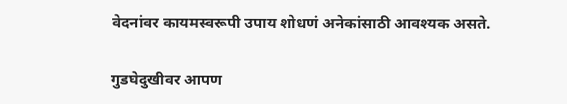वेदनांवर कायमस्वरूपी उपाय शोधणं अनेकांसाठी आवश्यक असते.

गुडघेदुखीवर आपण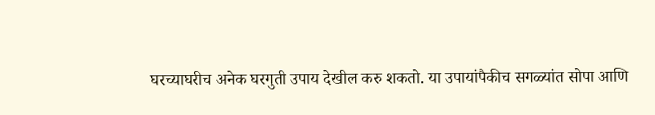घरच्याघरीच अनेक घरगुती उपाय देखील करु शकतो. या उपायांपैकीच सगळ्यांत सोपा आणि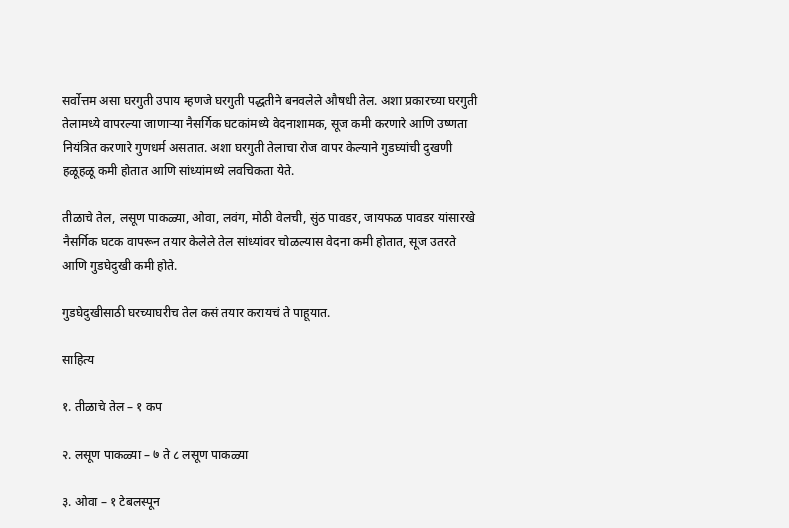सर्वोत्तम असा घरगुती उपाय म्हणजे घरगुती पद्धतीने बनवलेले औषधी तेल. अशा प्रकारच्या घरगुती तेलामध्ये वापरल्या जाणाऱ्या नैसर्गिक घटकांमध्ये वेदनाशामक, सूज कमी करणारे आणि उष्णता नियंत्रित करणारे गुणधर्म असतात. अशा घरगुती तेलाचा रोज वापर केल्याने गुडघ्यांची दुखणी हळूहळू कमी होतात आणि सांध्यांमध्ये लवचिकता येते.

तीळाचे तेल, लसूण पाकळ्या, ओवा, लवंग, मोठी वेलची, सुंठ पावडर, जायफळ पावडर यांसारखे नैसर्गिक घटक वापरून तयार केलेले तेल सांध्यांवर चोळल्यास वेदना कमी होतात, सूज उतरते आणि गुडघेदुखी कमी होते.

गुडघेदुखीसाठी घरच्याघरीच तेल कसं तयार करायचं ते पाहूयात.

साहित्य

१. तीळाचे तेल – १ कप

२. लसूण पाकळ्या – ७ ते ८ लसूण पाकळ्या

३. ओवा – १ टेबलस्पून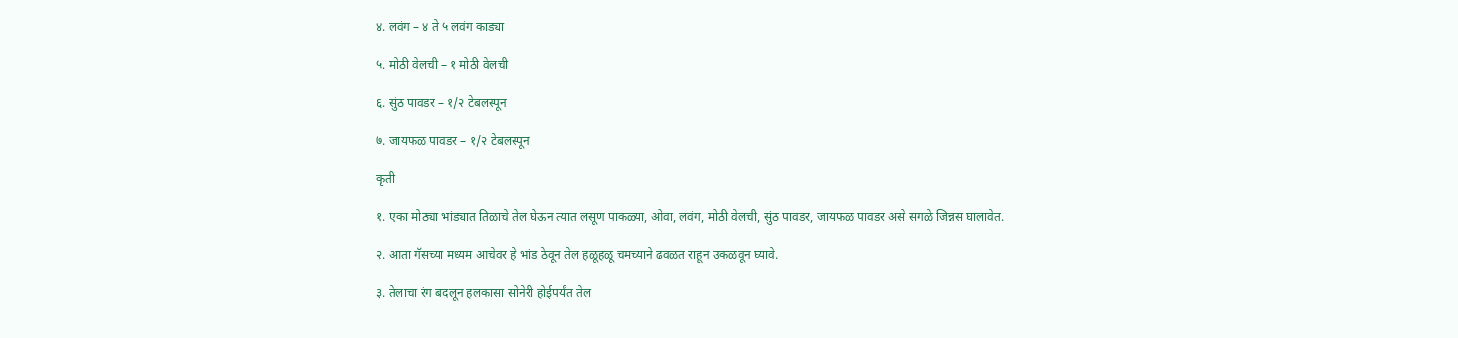४. लवंग – ४ ते ५ लवंग काड्या

५. मोठी वेलची – १ मोठी वेलची

६. सुंठ पावडर – १/२ टेबलस्पून

७. जायफळ पावडर – १/२ टेबलस्पून

कृती

१. एका मोठ्या भांड्यात तिळाचे तेल घेऊन त्यात लसूण पाकळ्या, ओवा, लवंग, मोठी वेलची, सुंठ पावडर, जायफळ पावडर असे सगळे जिन्नस घालावेत.

२. आता गॅसच्या मध्यम आचेवर हे भांड ठेवून तेल हळूहळू चमच्याने ढवळत राहून उकळवून घ्यावे.

३. तेलाचा रंग बदलून हलकासा सोनेरी होईपर्यंत तेल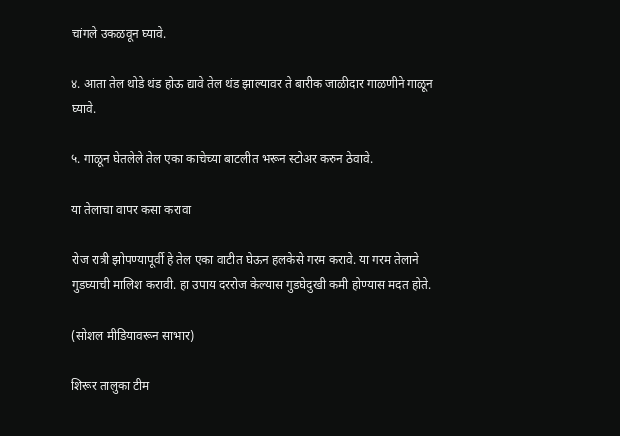चांगले उकळवून घ्यावे.

४. आता तेल थोडे थंड होऊ द्यावे तेल थंड झाल्यावर ते बारीक जाळीदार गाळणीने गाळून घ्यावे.

५. गाळून घेतलेले तेल एका काचेच्या बाटलीत भरून स्टोअर करुन ठेवावे.

या तेलाचा वापर कसा करावा

रोज रात्री झोपण्यापूर्वी हे तेल एका वाटीत घेऊन हलकेसे गरम करावे. या गरम तेलाने गुडघ्याची मालिश करावी. हा उपाय दररोज केल्यास गुडघेदुखी कमी होण्यास मदत होते.

(सोशल मीडियावरून साभार)

शिरूर तालुका टीम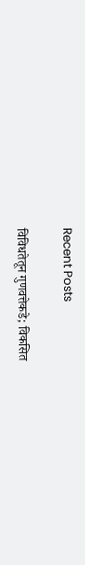Recent Posts

विविधतेतून गुणवत्तेकडे; विकसित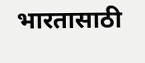भारतासाठी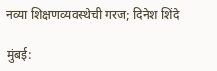नव्या शिक्षणव्यवस्थेची गरज; दिनेश शिंदे

मुंबई: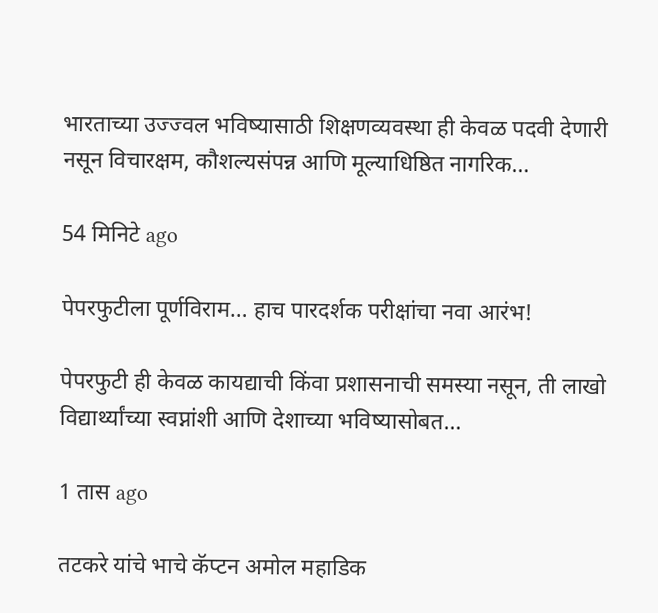भारताच्या उज्ज्वल भविष्यासाठी शिक्षणव्यवस्था ही केवळ पदवी देणारी नसून विचारक्षम, कौशल्यसंपन्न आणि मूल्याधिष्ठित नागरिक…

54 मिनिटे ago

पेपरफुटीला पूर्णविराम… हाच पारदर्शक परीक्षांचा नवा आरंभ!

पेपरफुटी ही केवळ कायद्याची किंवा प्रशासनाची समस्या नसून, ती लाखो विद्यार्थ्यांच्या स्वप्नांशी आणि देशाच्या भविष्यासोबत…

1 तास ago

तटकरे यांचे भाचे कॅप्टन अमोल महाडिक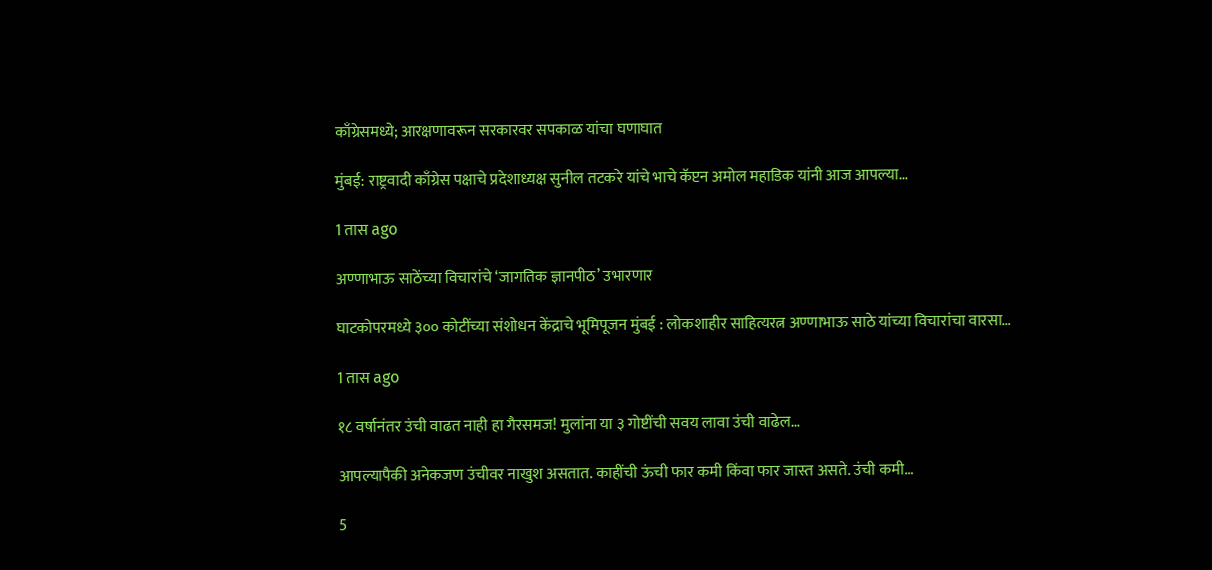काँग्रेसमध्ये; आरक्षणावरून सरकारवर सपकाळ यांचा घणाघात

मुंबई: राष्ट्रवादी काँग्रेस पक्षाचे प्रदेशाध्यक्ष सुनील तटकरे यांचे भाचे कॅप्टन अमोल महाडिक यांनी आज आपल्या…

1 तास ago

अण्णाभाऊ साठेंच्या विचारांचे ‘जागतिक ज्ञानपीठ’ उभारणार

घाटकोपरमध्ये ३०० कोटींच्या संशोधन केंद्राचे भूमिपूजन मुंबई : लोकशाहीर साहित्यरत्न अण्णाभाऊ साठे यांच्या विचारांचा वारसा…

1 तास ago

१८ वर्षानंतर उंची वाढत नाही हा गैरसमज! मुलांना या ३ गोष्टींची सवय लावा उंची वाढेल…

आपल्यापैकी अनेकजण उंचीवर नाखुश असतात. काहींची ऊंची फार कमी किंवा फार जास्त असते. उंची कमी…

5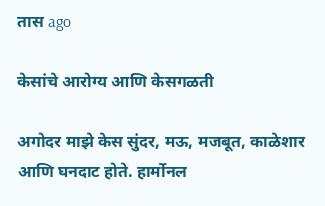तास ago

केसांचे आरोग्य आणि केसगळती

अगोदर माझे केस सुंदर, मऊ, मजबूत, काळेशार आणि घनदाट होते. हार्मोनल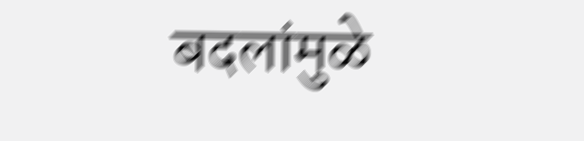बदलांमुळे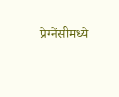प्रेग्नेंसीमध्ये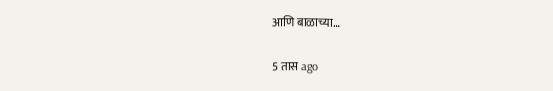आणि बाळाच्या…

5 तास ago